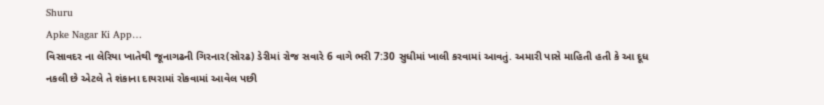Shuru
Apke Nagar Ki App…
વિસાવદર ના લેરિયા ખાતેથી જૂનાગઢની ગિરનાર(સોરઢ) ડેરીમાં રોજ સવારે 6 વાગે ભરી 7:30 સુધીમાં ખાલી કરવામાં આવતું. અમારી પાસે માહિતી હતી કે આ દૂધ નકલી છે એટલે તે શંકાના દાયરામાં રોકવામાં આવેલ પછી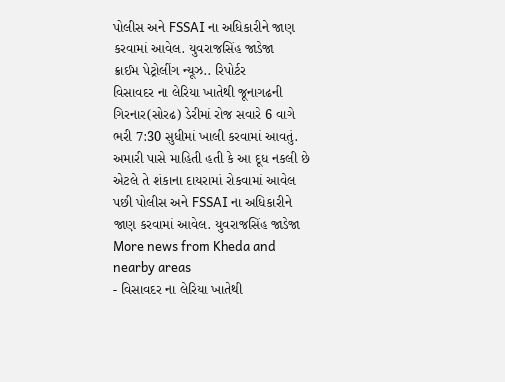પોલીસ અને FSSAI ના અધિકારીને જાણ કરવામાં આવેલ. યુવરાજસિંહ જાડેજા
ક્રાઈમ પેટ્રોલીંગ ન્યૂઝ.. રિપોર્ટર
વિસાવદર ના લેરિયા ખાતેથી જૂનાગઢની ગિરનાર(સોરઢ) ડેરીમાં રોજ સવારે 6 વાગે ભરી 7:30 સુધીમાં ખાલી કરવામાં આવતું. અમારી પાસે માહિતી હતી કે આ દૂધ નકલી છે એટલે તે શંકાના દાયરામાં રોકવામાં આવેલ પછી પોલીસ અને FSSAI ના અધિકારીને જાણ કરવામાં આવેલ. યુવરાજસિંહ જાડેજા
More news from Kheda and nearby areas
- વિસાવદર ના લેરિયા ખાતેથી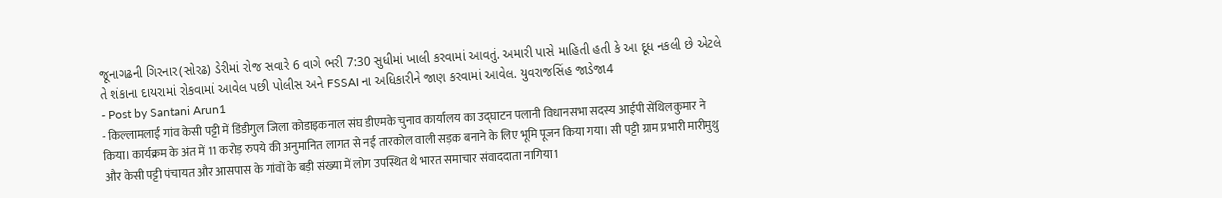જૂનાગઢની ગિરનાર(સોરઢ) ડેરીમાં રોજ સવારે 6 વાગે ભરી 7:30 સુધીમાં ખાલી કરવામાં આવતું. અમારી પાસે માહિતી હતી કે આ દૂધ નકલી છે એટલે તે શંકાના દાયરામાં રોકવામાં આવેલ પછી પોલીસ અને FSSAI ના અધિકારીને જાણ કરવામાં આવેલ. યુવરાજસિંહ જાડેજા4
- Post by Santani Arun1
- किल्लामलाई गांव केसी पट्टी में डिंडीगुल जिला कोडाइकनाल संघ डीएमके चुनाव कार्यालय का उद्घाटन पलानी विधानसभा सदस्य आईपी सेंथिलकुमार ने किया। कार्यक्रम के अंत में 11 करोड़ रुपये की अनुमानित लागत से नई तारकोल वाली सड़क बनाने के लिए भूमि पूजन किया गया। सी पट्टी ग्राम प्रभारी मारीमुथु और केसी पट्टी पंचायत और आसपास के गांवों के बड़ी संख्या में लोग उपस्थित थे भारत समाचार संवाददाता नागिया1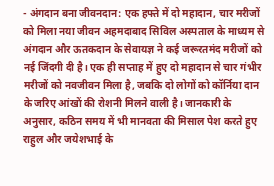- अंगदान बना जीवनदान: एक हफ्ते में दो महादान, चार मरीजों को मिला नया जीवन अहमदाबाद सिविल अस्पताल के माध्यम से अंगदान और ऊतकदान के सेवायज्ञ ने कई जरूरतमंद मरीजों को नई जिंदगी दी है। एक ही सप्ताह में हुए दो महादान से चार गंभीर मरीजों को नवजीवन मिला है, जबकि दो लोगों को कॉर्निया दान के जरिए आंखों की रोशनी मिलने वाली है। जानकारी के अनुसार, कठिन समय में भी मानवता की मिसाल पेश करते हुए राहुल और जयेशभाई के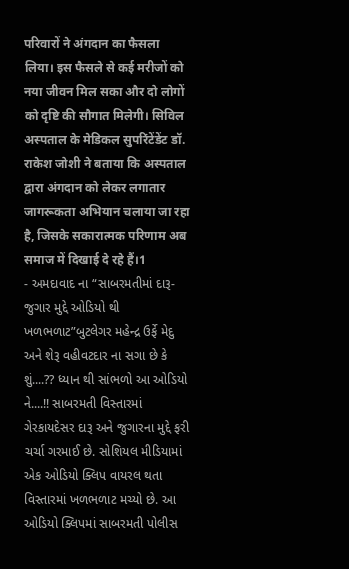परिवारों ने अंगदान का फैसला लिया। इस फैसले से कई मरीजों को नया जीवन मिल सका और दो लोगों को दृष्टि की सौगात मिलेगी। सिविल अस्पताल के मेडिकल सुपरिंटेंडेंट डॉ. राकेश जोशी ने बताया कि अस्पताल द्वारा अंगदान को लेकर लगातार जागरूकता अभियान चलाया जा रहा है, जिसके सकारात्मक परिणाम अब समाज में दिखाई दे रहे हैं।1
- અમદાવાદ ના “સાબરમતીમાં દારૂ-જુગાર મુદ્દે ઓડિયો થી ખળભળાટ”બુટલેગર મહેન્દ્ર ઉર્ફે મેદુ અને શેરૂ વહીવટદાર ના સગા છે કે શું....?? ધ્યાન થી સાંભળો આ ઓડિયો ને....!! સાબરમતી વિસ્તારમાં ગેરકાયદેસર દારૂ અને જુગારના મુદ્દે ફરી ચર્ચા ગરમાઈ છે. સોશિયલ મીડિયામાં એક ઓડિયો ક્લિપ વાયરલ થતા વિસ્તારમાં ખળભળાટ મચ્યો છે. આ ઓડિયો ક્લિપમાં સાબરમતી પોલીસ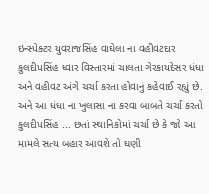ઇન્સ્પેક્ટર યુવરાજસિંહ વાઘેલા ના વહીવટદાર કુલદીપસિંહ ધ્વાર વિસ્તારમાં ચાલતા ગેરકાયદેસર ધંધા અને વહીવટ અંગે ચર્ચા કરતા હોવાનું કહેવાઈ રહ્યું છે. અને આ ધંધા ના ખુલાસા ના કરવા બાબતે ચર્ચા કરતો કુલદીપસિંહ ... છતાં સ્થાનિકોમાં ચર્ચા છે કે જો આ મામલે સત્ય બહાર આવશે તો ઘણી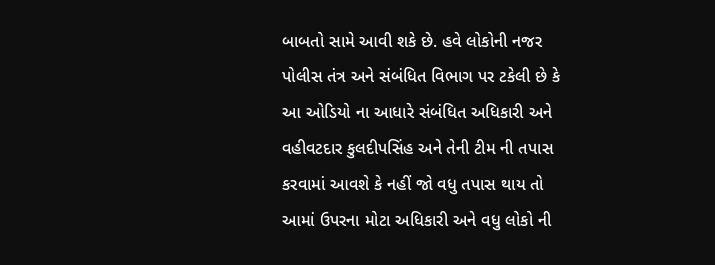બાબતો સામે આવી શકે છે. હવે લોકોની નજર પોલીસ તંત્ર અને સંબંધિત વિભાગ પર ટકેલી છે કે આ ઓડિયો ના આધારે સંબંધિત અધિકારી અને વહીવટદાર કુલદીપસિંહ અને તેની ટીમ ની તપાસ કરવામાં આવશે કે નહીં જો વધુ તપાસ થાય તો આમાં ઉપરના મોટા અધિકારી અને વધુ લોકો ની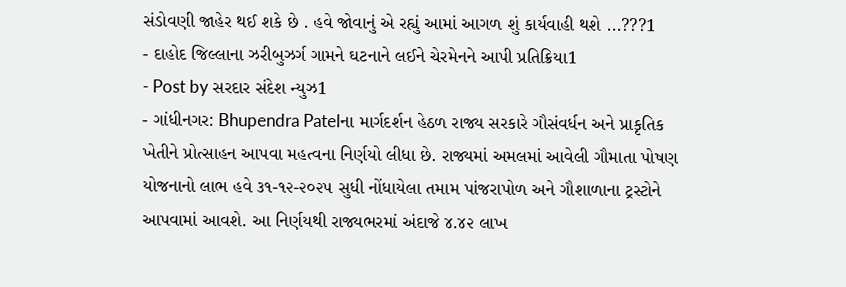સંડોવણી જાહેર થઈ શકે છે . હવે જોવાનું એ રહ્યું આમાં આગળ શું કાર્યવાહી થશે ...???1
- દાહોદ જિલ્લાના ઝરીબુઝર્ગ ગામને ઘટનાને લઈને ચેરમેનને આપી પ્રતિક્રિયા1
- Post by સરદાર સંદેશ ન્યુઝ1
- ગાંધીનગર: Bhupendra Patelના માર્ગદર્શન હેઠળ રાજ્ય સરકારે ગૌસંવર્ધન અને પ્રાકૃતિક ખેતીને પ્રોત્સાહન આપવા મહત્વના નિર્ણયો લીધા છે. રાજ્યમાં અમલમાં આવેલી ગૌમાતા પોષણ યોજનાનો લાભ હવે ૩૧-૧૨-૨૦૨૫ સુધી નોંધાયેલા તમામ પાંજરાપોળ અને ગૌશાળાના ટ્રસ્ટોને આપવામાં આવશે. આ નિર્ણયથી રાજ્યભરમાં અંદાજે ૪.૪૨ લાખ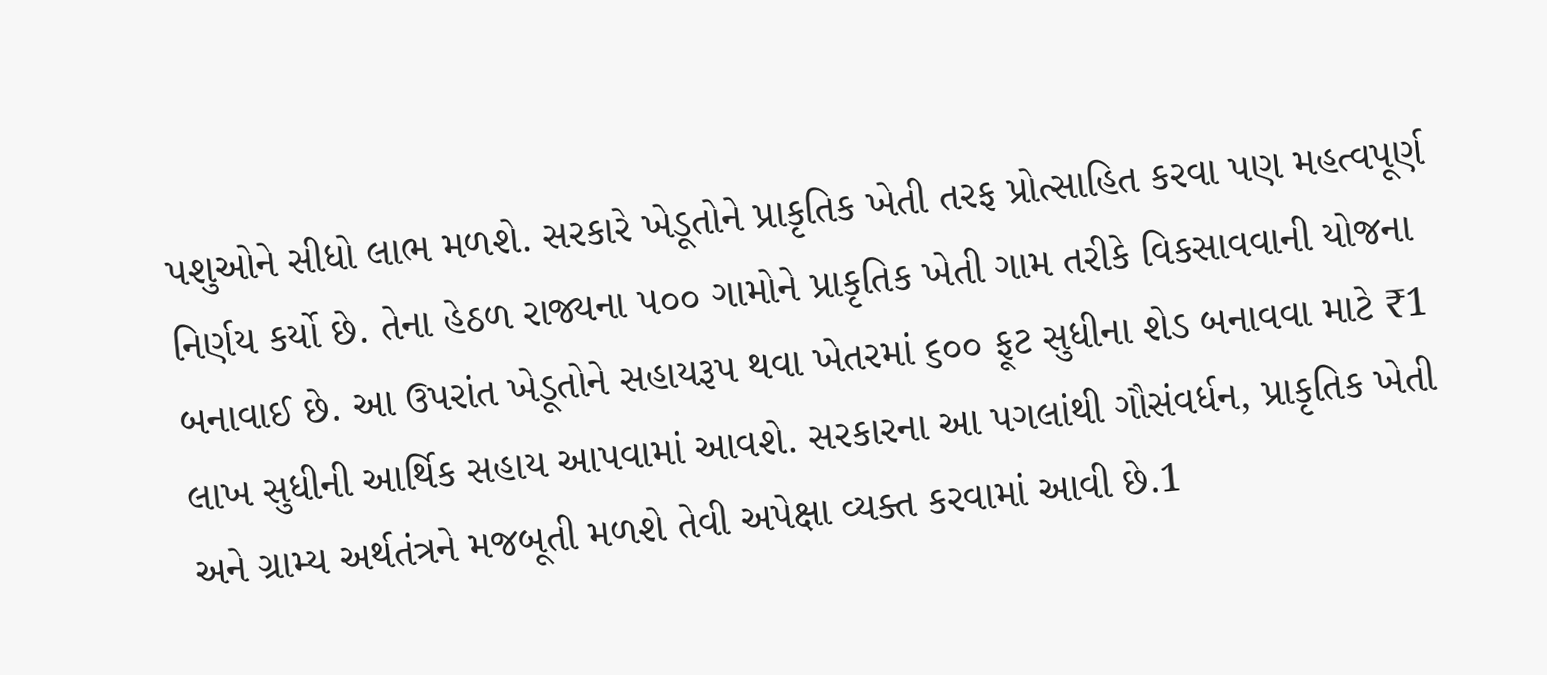પશુઓને સીધો લાભ મળશે. સરકારે ખેડૂતોને પ્રાકૃતિક ખેતી તરફ પ્રોત્સાહિત કરવા પણ મહત્વપૂર્ણ નિર્ણય કર્યો છે. તેના હેઠળ રાજ્યના ૫૦૦ ગામોને પ્રાકૃતિક ખેતી ગામ તરીકે વિકસાવવાની યોજના બનાવાઈ છે. આ ઉપરાંત ખેડૂતોને સહાયરૂપ થવા ખેતરમાં ૬૦૦ ફૂટ સુધીના શેડ બનાવવા માટે ₹1 લાખ સુધીની આર્થિક સહાય આપવામાં આવશે. સરકારના આ પગલાંથી ગૌસંવર્ધન, પ્રાકૃતિક ખેતી અને ગ્રામ્ય અર્થતંત્રને મજબૂતી મળશે તેવી અપેક્ષા વ્યક્ત કરવામાં આવી છે.1